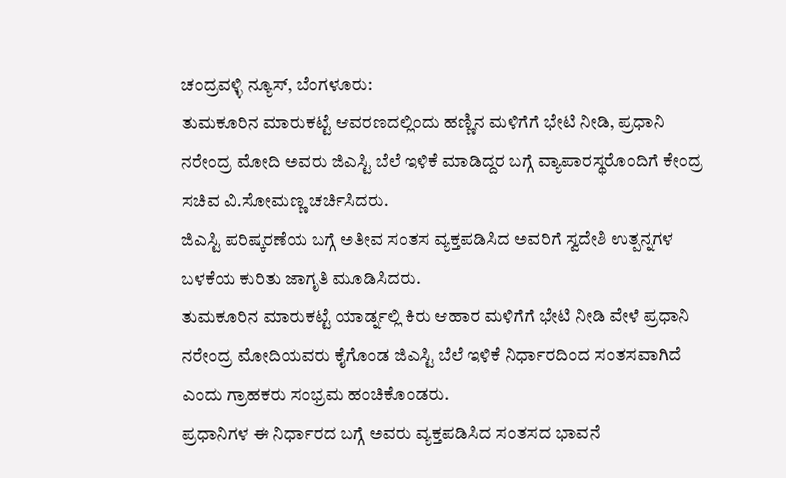ಚಂದ್ರವಳ್ಳಿ ನ್ಯೂಸ್, ಬೆಂಗಳೂರು:
ತುಮಕೂರಿನ ಮಾರುಕಟ್ಟೆ ಆವರಣದಲ್ಲಿಂದು ಹಣ್ಣಿನ ಮಳಿಗೆಗೆ ಭೇಟಿ ನೀಡಿ, ಪ್ರಧಾನಿ ನರೇಂದ್ರ ಮೋದಿ ಅವರು ಜಿಎಸ್ಟಿ ಬೆಲೆ ಇಳಿಕೆ ಮಾಡಿದ್ದರ ಬಗ್ಗೆ ವ್ಯಾಪಾರಸ್ಥರೊಂದಿಗೆ ಕೇಂದ್ರ ಸಚಿವ ವಿ.ಸೋಮಣ್ಣ ಚರ್ಚಿಸಿದರು.
ಜಿಎಸ್ಟಿ ಪರಿಷ್ಕರಣೆಯ ಬಗ್ಗೆ ಅತೀವ ಸಂತಸ ವ್ಯಕ್ತಪಡಿಸಿದ ಅವರಿಗೆ ಸ್ವದೇಶಿ ಉತ್ಪನ್ನಗಳ ಬಳಕೆಯ ಕುರಿತು ಜಾಗೃತಿ ಮೂಡಿಸಿದರು.
ತುಮಕೂರಿನ ಮಾರುಕಟ್ಟೆ ಯಾರ್ಡ್ನಲ್ಲಿ ಕಿರು ಆಹಾರ ಮಳಿಗೆಗೆ ಭೇಟಿ ನೀಡಿ ವೇಳೆ ಪ್ರಧಾನಿ ನರೇಂದ್ರ ಮೋದಿಯವರು ಕೈಗೊಂಡ ಜಿಎಸ್ಟಿ ಬೆಲೆ ಇಳಿಕೆ ನಿರ್ಧಾರದಿಂದ ಸಂತಸವಾಗಿದೆ ಎಂದು ಗ್ರಾಹಕರು ಸಂಭ್ರಮ ಹಂಚಿಕೊಂಡರು.
ಪ್ರಧಾನಿಗಳ ಈ ನಿರ್ಧಾರದ ಬಗ್ಗೆ ಅವರು ವ್ಯಕ್ತಪಡಿಸಿದ ಸಂತಸದ ಭಾವನೆ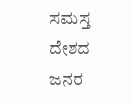ಸಮಸ್ತ ದೇಶದ ಜನರ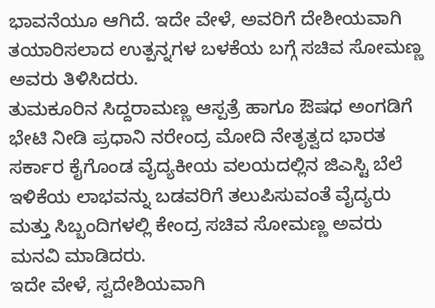ಭಾವನೆಯೂ ಆಗಿದೆ. ಇದೇ ವೇಳೆ, ಅವರಿಗೆ ದೇಶೀಯವಾಗಿ ತಯಾರಿಸಲಾದ ಉತ್ಪನ್ನಗಳ ಬಳಕೆಯ ಬಗ್ಗೆ ಸಚಿವ ಸೋಮಣ್ಣ ಅವರು ತಿಳಿಸಿದರು.
ತುಮಕೂರಿನ ಸಿದ್ದರಾಮಣ್ಣ ಆಸ್ಪತ್ರೆ ಹಾಗೂ ಔಷಧ ಅಂಗಡಿಗೆ ಭೇಟಿ ನೀಡಿ ಪ್ರಧಾನಿ ನರೇಂದ್ರ ಮೋದಿ ನೇತೃತ್ವದ ಭಾರತ ಸರ್ಕಾರ ಕೈಗೊಂಡ ವೈದ್ಯಕೀಯ ವಲಯದಲ್ಲಿನ ಜಿಎಸ್ಟಿ ಬೆಲೆ ಇಳಿಕೆಯ ಲಾಭವನ್ನು ಬಡವರಿಗೆ ತಲುಪಿಸುವಂತೆ ವೈದ್ಯರು ಮತ್ತು ಸಿಬ್ಬಂದಿಗಳಲ್ಲಿ ಕೇಂದ್ರ ಸಚಿವ ಸೋಮಣ್ಣ ಅವರು ಮನವಿ ಮಾಡಿದರು.
ಇದೇ ವೇಳೆ, ಸ್ವದೇಶಿಯವಾಗಿ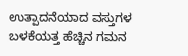ಉತ್ಪಾದನೆಯಾದ ವಸ್ತುಗಳ ಬಳಕೆಯತ್ತ ಹೆಚ್ಚಿನ ಗಮನ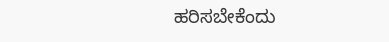ಹರಿಸಬೇಕೆಂದು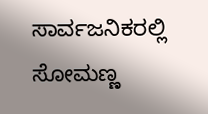ಸಾರ್ವಜನಿಕರಲ್ಲಿ ಸೋಮಣ್ಣ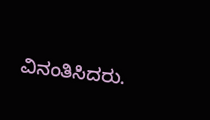ವಿನಂತಿಸಿದರು.